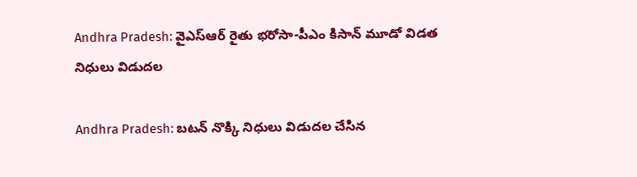Andhra Pradesh: వైఎస్‌ఆర్‌ రైతు భరోసా-పీఎం కిసాన్ మూడో విడత నిధులు విడుదల

Andhra Pradesh: బటన్ నొక్కి నిధులు విడుదల చేసిన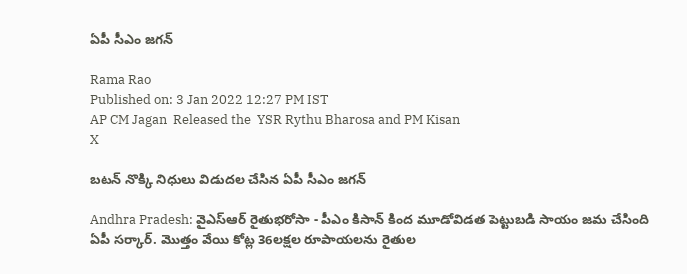ఏపీ సీఎం జగన్

Rama Rao
Published on: 3 Jan 2022 12:27 PM IST
AP CM Jagan  Released the  YSR Rythu Bharosa and PM Kisan
X

బటన్ నొక్కి నిధులు విడుదల చేసిన ఏపీ సీఎం జగన్

Andhra Pradesh: వైఎస్‌ఆర్‌ రైతుభరోసా - పీఎం కిసాన్‌ కింద మూడోవిడత పెట్టుబడి సాయం జమ చేసింది ఏపీ సర్కార్‌. మొత్తం వేయి కోట్ల 36లక్షల రూపాయలను రైతుల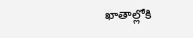ఖాతాల్లోకి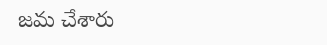జమ చేశారు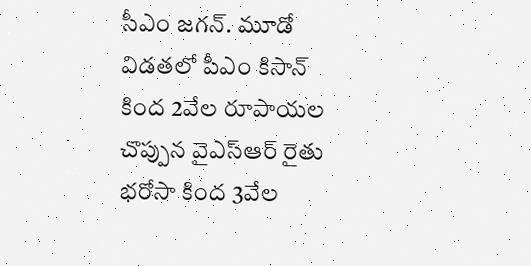సీఎం జగన్‌. మూడో విడతలో పీఎం కిసాన్‌ కింద 2వేల రూపాయల చొప్పున వైఎస్‌ఆర్‌ రైతు భరోసా కింద 3వేల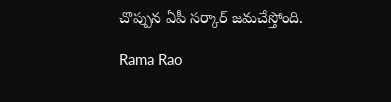చొప్పున ఏపీ సర్కార్‌ జమచేస్తోంది.

Rama Rao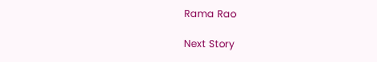Rama Rao

Next Story